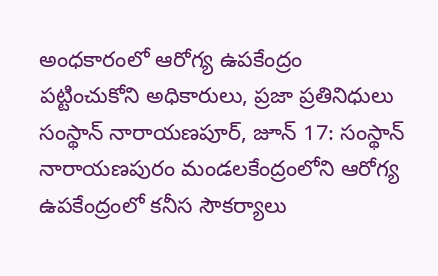అంధకారంలో ఆరోగ్య ఉపకేంద్రం
పట్టించుకోని అధికారులు, ప్రజా ప్రతినిధులు
సంస్థాన్ నారాయణపూర్, జూన్ 17: సంస్థాన్ నారాయణపురం మండలకేంద్రంలోని ఆరోగ్య ఉపకేంద్రంలో కనీస సౌకర్యాలు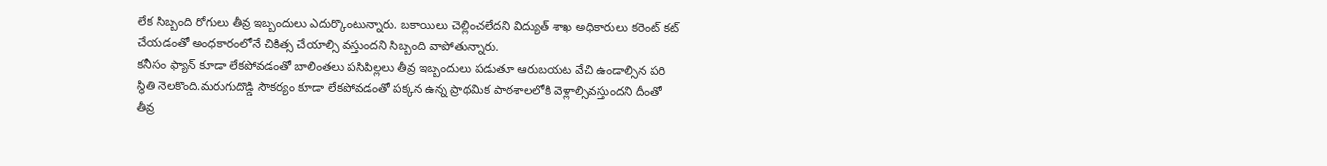లేక సిబ్బంది రోగులు తీవ్ర ఇబ్బందులు ఎదుర్కొంటున్నారు. బకాయిలు చెల్లించలేదని విద్యుత్ శాఖ అధికారులు కరెంట్ కట్ చేయడంతో అంధకారంలోనే చికిత్స చేయాల్సి వస్తుందని సిబ్బంది వాపోతున్నారు.
కనీసం ఫ్యాన్ కూడా లేకపోవడంతో బాలింతలు పసిపిల్లలు తీవ్ర ఇబ్బందులు పడుతూ ఆరుబయట వేచి ఉండాల్సిన పరి స్థితి నెలకొంది.మరుగుదొడ్డి సౌకర్యం కూడా లేకపోవడంతో పక్కన ఉన్న ప్రాథమిక పాఠశాలలోకి వెళ్లాల్సివస్తుందని దీంతో తీవ్ర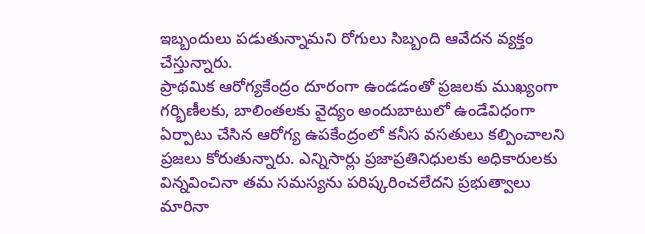ఇబ్బందులు పడుతున్నామని రోగులు సిబ్బంది ఆవేదన వ్యక్తం చేస్తున్నారు.
ప్రాథమిక ఆరోగ్యకేంద్రం దూరంగా ఉండడంతో ప్రజలకు ముఖ్యంగా గర్భిణీలకు, బాలింతలకు వైద్యం అందుబాటులో ఉండేవిధంగా ఏర్పాటు చేసిన ఆరోగ్య ఉపకేంద్రంలో కనీస వసతులు కల్పించాలని ప్రజలు కోరుతున్నారు. ఎన్నిసార్లు ప్రజాప్రతినిధులకు అధికారులకు విన్నవించినా తమ సమస్యను పరిష్కరించలేదని ప్రభుత్వాలు మారినా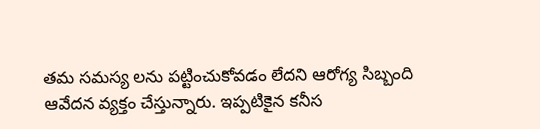తమ సమస్య లను పట్టించుకోవడం లేదని ఆరోగ్య సిబ్బంది ఆవేదన వ్యక్తం చేస్తున్నారు. ఇప్పటికైన కనీస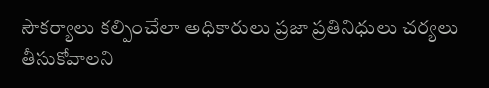సౌకర్యాలు కల్పించేలా అధికారులు ప్రజా ప్రతినిధులు చర్యలు తీసుకోవాలని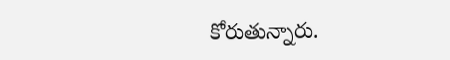కోరుతున్నారు.